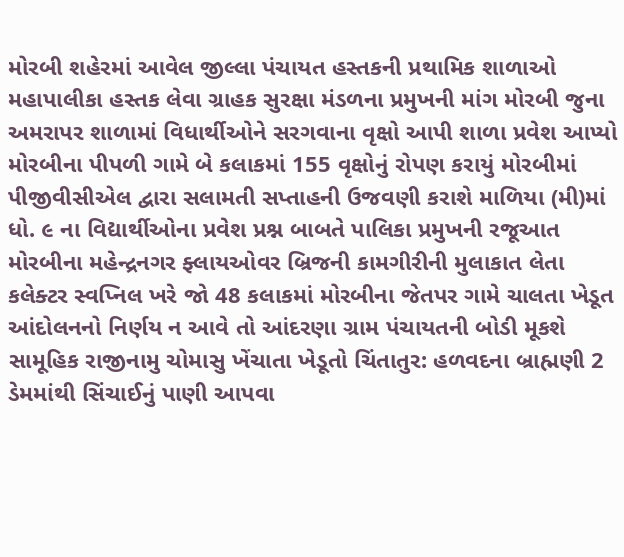મોરબી શહેરમાં આવેલ જીલ્લા પંચાયત હસ્તકની પ્રથામિક શાળાઓ મહાપાલીકા હસ્તક લેવા ગ્રાહક સુરક્ષા મંડળના પ્રમુખની માંગ મોરબી જુના અમરાપર શાળામાં વિધાર્થીઓને સરગવાના વૃક્ષો આપી શાળા પ્રવેશ આપ્યો મોરબીના પીપળી ગામે બે કલાકમાં 155 વૃક્ષોનું રોપણ કરાયું મોરબીમાં પીજીવીસીએલ દ્વારા સલામતી સપ્તાહની ઉજવણી કરાશે માળિયા (મી)માં ધો. ૯ ના વિદ્યાર્થીઓના પ્રવેશ પ્રશ્ન બાબતે પાલિકા પ્રમુખની રજૂઆત મોરબીના મહેન્દ્રનગર ફ્લાયઓવર બ્રિજની કામગીરીની મુલાકાત લેતા કલેક્ટર સ્વપ્નિલ ખરે જો 48 કલાકમાં મોરબીના જેતપર ગામે ચાલતા ખેડૂત આંદોલનનો નિર્ણય ન આવે તો આંદરણા ગ્રામ પંચાયતની બોડી મૂકશે સામૂહિક રાજીનામુ ચોમાસુ ખેંચાતા ખેડૂતો ચિંતાતુર: હળવદના બ્રાહ્મણી 2 ડેમમાંથી સિંચાઈનું પાણી આપવા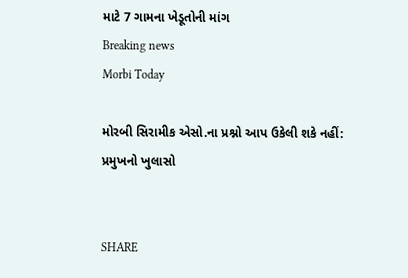માટે 7 ગામના ખેડૂતોની માંગ
Breaking news
Morbi Today

મોરબી સિરામીક એસો.ના પ્રશ્નો આપ ઉકેલી શકે નહીં: પ્રમુખનો ખુલાસો


SHARE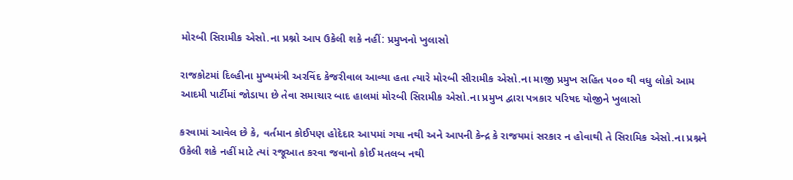મોરબી સિરામીક એસો.ના પ્રશ્નો આપ ઉકેલી શકે નહીં: પ્રમુખનો ખુલાસો

રાજકોટમાં દિલ્હીના મુખ્યમંત્રી અરવિંદ કેજરીવાલ આવ્યા હતા ત્યારે મોરબી સીરામીક એસો.ના માજી પ્રમુખ સહિત ૫૦૦ થી વધુ લોકો આમ આદમી પાર્ટીમાં જોડાયા છે તેવા સમાચાર બાદ હાલમાં મોરબી સિરામીક એસો.ના પ્રમુખ દ્વારા પત્રકાર પરિષદ યોજીને ખુલાસો

કરવામાં આવેલ છે કે, વર્તમાન કોઈપણ હોદેદાર આપમાં ગયા નથી અને આપની કેન્દ્ર કે રાજયમાં સરકાર ન હોવાથી તે સિરામિક એસો.ના પ્રશ્નને ઉકેલી શકે નહીં માટે ત્યાં રજૂઆત કરવા જવાનો કોઈ મતલબ નથી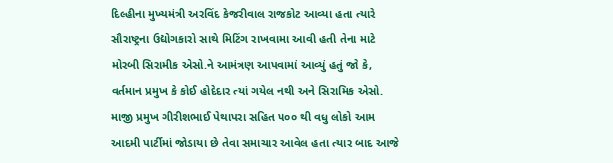દિલ્હીના મુખ્યમંત્રી અરવિંદ કેજરીવાલ રાજકોટ આવ્યા હતા ત્યારે સૌરાષ્ટ્રના ઉદ્યોગકારો સાથે મિટિંગ રાખવામા આવી હતી તેના માટે મોરબી સિરામીક એસો.ને આમંત્રણ આપવામાં આવ્યું હતું જો કે, વર્તમાન પ્રમુખ કે કોઈ હોદેદાર ત્યાં ગયેલ નથી અને સિરામિક એસો. માજી પ્રમુખ ગીરીશભાઈ પેથાપરા સહિત ૫૦૦ થી વધુ લોકો આમ આદમી પાર્ટીમાં જોડાયા છે તેવા સમાચાર આવેલ હતા ત્યાર બાદ આજે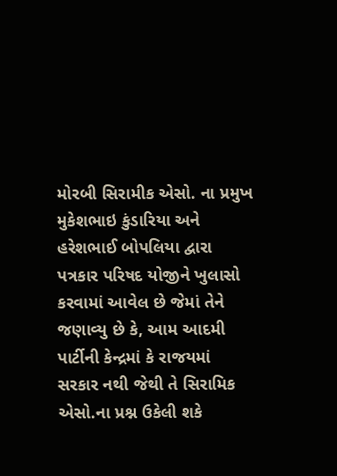મોરબી સિરામીક એસો. ના પ્રમુખ મુકેશભાઇ કુંડારિયા અને હરેશભાઈ બોપલિયા દ્વારા પત્રકાર પરિષદ યોજીને ખુલાસો કરવામાં આવેલ છે જેમાં તેને જણાવ્યુ છે કે, આમ આદમી પાર્ટીની કેન્દ્રમાં કે રાજયમાં સરકાર નથી જેથી તે સિરામિક એસો.ના પ્રશ્ન ઉકેલી શકે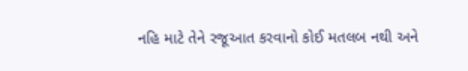નહિ માટે તેને રજૂઆત કરવાનો કોઈ મતલબ નથી અને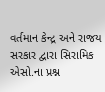વર્તમાન કેન્દ્ર અને રાજય સરકાર દ્વારા સિરામિક એસો.ના પ્રશ્ન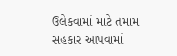ઉલેકવામાં માટે તમામ સહકાર આપવામાં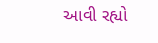આવી રહ્યો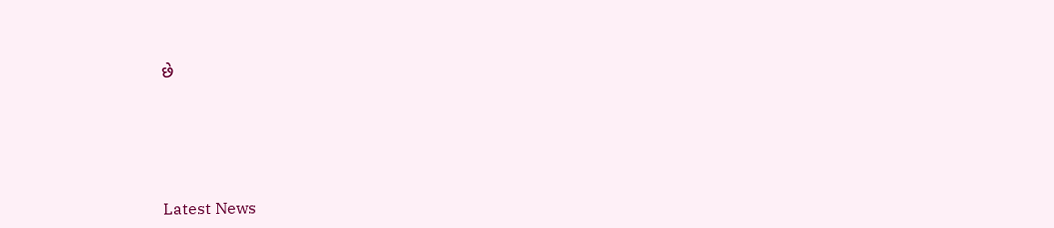છે






Latest News